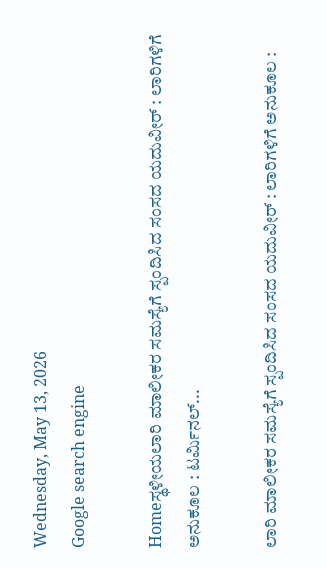Wednesday, May 13, 2026
Google search engine

Homeಸ್ಥಳೀಯಲಾರಿ ಮಾಲೀಕರ ಸಮಸ್ಯೆಗೆ ಸ್ಪಂದಿಸಿದ ಸಂಸದ ಯದುವೀರ್ : ಲಾರಿಗಳಿಗೆ ಅನುಕೂಲ : ಟರ್ಮಿನಲ್...

ಲಾರಿ ಮಾಲೀಕರ ಸಮಸ್ಯೆಗೆ ಸ್ಪಂದಿಸಿದ ಸಂಸದ ಯದುವೀರ್ : ಲಾರಿಗಳಿಗೆ ಅನುಕೂಲ :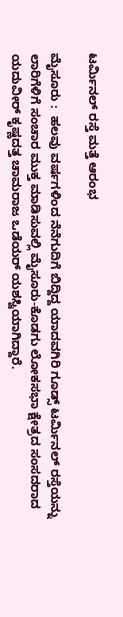ಟರ್ಮಿನಲ್ ರಸ್ತೆ ಮತ್ತೆ ಆರಂಭ

ಮೈಸೂರು :  ಹಲವು ವರ್ಷಗಳಿಂದ ನೆನೆಗುದಿಗೆ ಬಿದ್ದಿದ್ದ ಯಾದವಗಿರಿ ಗೂಡ್ಸ್‌ ಟರ್ಮಿನಲ್‌ ರಸ್ತೆಯನ್ನು ಲಾರಿಗೆಳಿಗೆ ಸಂಚಾರ ಮುಕ್ತ ಮಾಡಿಸುವಲ್ಲಿ ಮೈಸೂರು-ಕೊಡಗು ಲೋಕಸಭಾ ಕ್ಷೇತ್ರದ ಸಂಸದರಾದ ಯದುವೀರ್‌ ಕೃಷ್ಣದತ್ತ ಚಾಮರಾಜ ಒಡೆಯರ್‌ ಯಶಸ್ವಿಯಾಗಿದ್ದಾರೆ.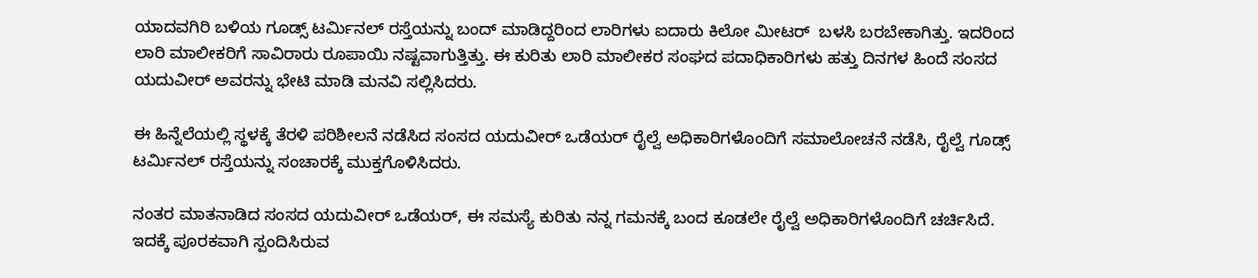ಯಾದವಗಿರಿ ಬಳಿಯ ಗೂಡ್ಸ್‌ ಟರ್ಮಿನಲ್‌ ರಸ್ತೆಯನ್ನು ಬಂದ್‌ ಮಾಡಿದ್ದರಿಂದ ಲಾರಿಗಳು ಐದಾರು ಕಿಲೋ ಮೀಟರ್‌  ಬಳಸಿ ಬರಬೇಕಾಗಿತ್ತು. ಇದರಿಂದ ಲಾರಿ ಮಾಲೀಕರಿಗೆ ಸಾವಿರಾರು ರೂಪಾಯಿ ನಷ್ಟವಾಗುತ್ತಿತ್ತು. ಈ ಕುರಿತು ಲಾರಿ ಮಾಲೀಕರ ಸಂಘದ ಪದಾಧಿಕಾರಿಗಳು ಹತ್ತು ದಿನಗಳ ಹಿಂದೆ ಸಂಸದ ಯದುವೀರ್‌ ಅವರನ್ನು ಭೇಟಿ ಮಾಡಿ ಮನವಿ ಸಲ್ಲಿಸಿದರು.

ಈ ಹಿನ್ನೆಲೆಯಲ್ಲಿ ಸ್ಥಳಕ್ಕೆ ತೆರಳಿ ಪರಿಶೀಲನೆ ನಡೆಸಿದ ಸಂಸದ ಯದುವೀರ್‌ ಒಡೆಯರ್‌ ರೈಲ್ವೆ ಅಧಿಕಾರಿಗಳೊಂದಿಗೆ ಸಮಾಲೋಚನೆ ನಡೆಸಿ, ರೈಲ್ವೆ ಗೂಡ್ಸ್‌ ಟರ್ಮಿನಲ್‌ ರಸ್ತೆಯನ್ನು ಸಂಚಾರಕ್ಕೆ ಮುಕ್ತಗೊಳಿಸಿದರು.

ನಂತರ ಮಾತನಾಡಿದ ಸಂಸದ ಯದುವೀರ್‌ ಒಡೆಯರ್‌, ಈ ಸಮಸ್ಯೆ ಕುರಿತು ನನ್ನ ಗಮನಕ್ಕೆ ಬಂದ ಕೂಡಲೇ ರೈಲ್ವೆ ಅಧಿಕಾರಿಗಳೊಂದಿಗೆ ಚರ್ಚಿಸಿದೆ. ಇದಕ್ಕೆ ಪೂರಕವಾಗಿ ಸ್ಪಂದಿಸಿರುವ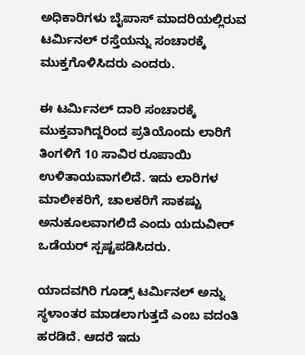ಅಧಿಕಾರಿಗಳು ಬೈಪಾಸ್‌ ಮಾದರಿಯಲ್ಲಿರುವ ಟರ್ಮಿನಲ್‌ ರಸ್ತೆಯನ್ನು ಸಂಚಾರಕ್ಕೆ ಮುಕ್ತಗೊಳಿಸಿದರು ಎಂದರು.

ಈ ಟರ್ಮಿನಲ್‌ ದಾರಿ ಸಂಚಾರಕ್ಕೆ ಮುಕ್ತವಾಗಿದ್ದರಿಂದ ಪ್ರತಿಯೊಂದು ಲಾರಿಗೆ ತಿಂಗಳಿಗೆ 10 ಸಾವಿರ ರೂಪಾಯಿ ಉಳಿತಾಯವಾಗಲಿದೆ. ಇದು ಲಾರಿಗಳ ಮಾಲೀಕರಿಗೆ, ಚಾಲಕರಿಗೆ ಸಾಕಷ್ಟು ಅನುಕೂಲವಾಗಲಿದೆ ಎಂದು ಯದುವೀರ್‌ ಒಡೆಯರ್‌ ಸ್ಪಷ್ಟಪಡಿಸಿದರು.

ಯಾದವಗಿರಿ ಗೂಡ್ಸ್‌ ಟರ್ಮಿನಲ್‌ ಅನ್ನು ಸ್ಥಳಾಂತರ ಮಾಡಲಾಗುತ್ತದೆ ಎಂಬ ವದಂತಿ ಹರಡಿದೆ. ಆದರೆ ಇದು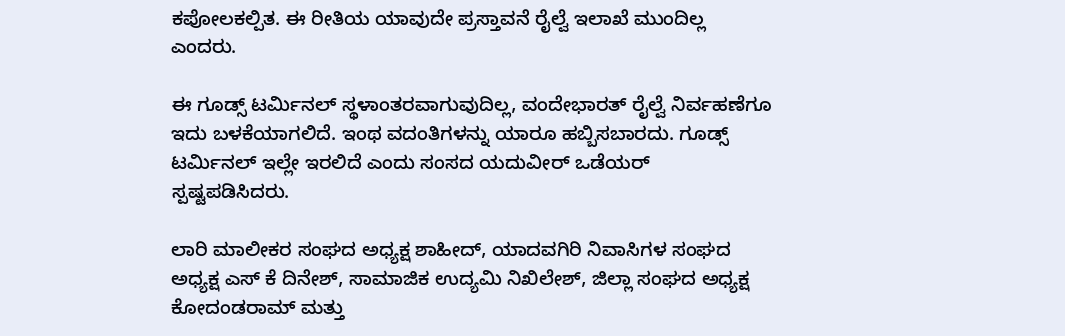ಕಪೋಲಕಲ್ಪಿತ. ಈ ರೀತಿಯ ಯಾವುದೇ ಪ್ರಸ್ತಾವನೆ ರೈಲ್ವೆ ಇಲಾಖೆ ಮುಂದಿಲ್ಲ ಎಂದರು.

ಈ ಗೂಡ್ಸ್‌ ಟರ್ಮಿನಲ್‌ ಸ್ಥಳಾಂತರವಾಗುವುದಿಲ್ಲ, ವಂದೇಭಾರತ್‌ ರೈಲ್ವೆ ನಿರ್ವಹಣೆಗೂ ಇದು ಬಳಕೆಯಾಗಲಿದೆ. ಇಂಥ ವದಂತಿಗಳನ್ನು ಯಾರೂ ಹಬ್ಬಿಸಬಾರದು. ಗೂಡ್ಸ್‌ ಟರ್ಮಿನಲ್‌ ಇಲ್ಲೇ ಇರಲಿದೆ ಎಂದು ಸಂಸದ ಯದುವೀರ್‌ ಒಡೆಯರ್‌ ಸ್ಪಷ್ಟಪಡಿಸಿದರು.

ಲಾರಿ ಮಾಲೀಕರ ಸಂಘದ ಅಧ್ಯಕ್ಷ ಶಾಹೀದ್‌, ಯಾದವಗಿರಿ ನಿವಾಸಿಗಳ ಸಂಘದ ಅಧ್ಯಕ್ಷ ಎಸ್ ಕೆ ದಿನೇಶ್, ಸಾಮಾಜಿಕ ಉದ್ಯಮಿ ನಿಖಿಲೇಶ್, ಜಿಲ್ಲಾ ಸಂಘದ ಅಧ್ಯಕ್ಷ ಕೋದಂಡರಾಮ್ ಮತ್ತು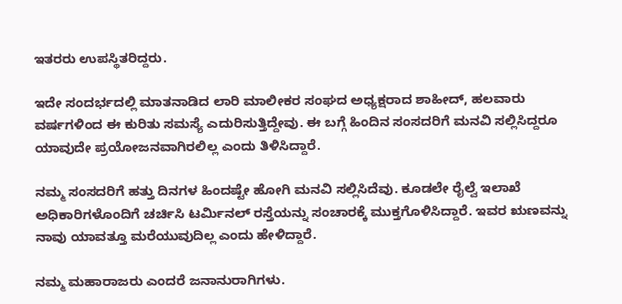ಇತರರು ಉಪಸ್ಥಿತರಿದ್ದರು.

ಇದೇ ಸಂದರ್ಭದಲ್ಲಿ ಮಾತನಾಡಿದ ಲಾರಿ ಮಾಲೀಕರ ಸಂಘದ ಅಧ್ಯಕ್ಷರಾದ ಶಾಹೀದ್‌, ಹಲವಾರು ವರ್ಷಗಳಿಂದ ಈ ಕುರಿತು ಸಮಸ್ಯೆ ಎದುರಿಸುತ್ತಿದ್ದೇವು. ಈ ಬಗ್ಗೆ ಹಿಂದಿನ ಸಂಸದರಿಗೆ ಮನವಿ ಸಲ್ಲಿಸಿದ್ದರೂ ಯಾವುದೇ ಪ್ರಯೋಜನವಾಗಿರಲಿಲ್ಲ ಎಂದು ತಿಳಿಸಿದ್ದಾರೆ.

ನಮ್ಮ ಸಂಸದರಿಗೆ ಹತ್ತು ದಿನಗಳ ಹಿಂದಷ್ಟೇ ಹೋಗಿ ಮನವಿ ಸಲ್ಲಿಸಿದೆವು. ಕೂಡಲೇ ರೈಲ್ವೆ ಇಲಾಖೆ ಅಧಿಕಾರಿಗಳೊಂದಿಗೆ ಚರ್ಚಿಸಿ ಟರ್ಮಿನಲ್‌ ರಸ್ತೆಯನ್ನು ಸಂಚಾರಕ್ಕೆ ಮುಕ್ತಗೊಳಿಸಿದ್ದಾರೆ. ಇವರ ಋಣವನ್ನು ನಾವು ಯಾವತ್ತೂ ಮರೆಯುವುದಿಲ್ಲ ಎಂದು ಹೇಳಿದ್ದಾರೆ.

ನಮ್ಮ ಮಹಾರಾಜರು ಎಂದರೆ ಜನಾನುರಾಗಿಗಳು.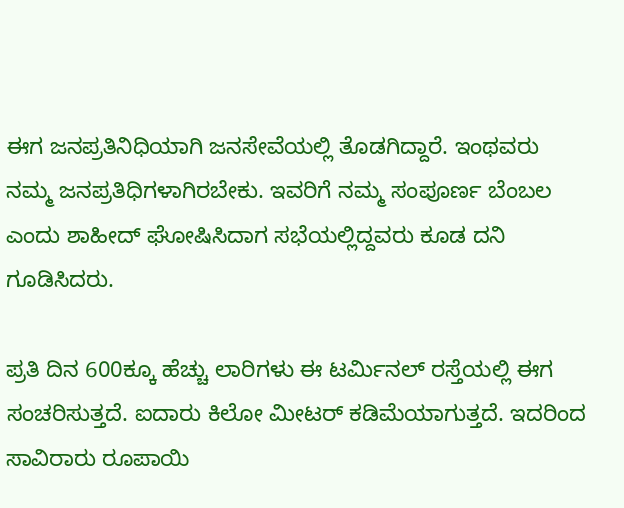ಈಗ ಜನಪ್ರತಿನಿಧಿಯಾಗಿ ಜನಸೇವೆಯಲ್ಲಿ ತೊಡಗಿದ್ದಾರೆ. ಇಂಥವರು ನಮ್ಮ ಜನಪ್ರತಿಧಿಗಳಾಗಿರಬೇಕು. ಇವರಿಗೆ ನಮ್ಮ ಸಂಪೂರ್ಣ ಬೆಂಬಲ ಎಂದು ಶಾಹೀದ್‌ ಘೋಷಿಸಿದಾಗ ಸಭೆಯಲ್ಲಿದ್ದವರು ಕೂಡ ದನಿ ಗೂಡಿಸಿದರು.

ಪ್ರತಿ ದಿನ 600ಕ್ಕೂ ಹೆಚ್ಚು ಲಾರಿಗಳು ಈ ಟರ್ಮಿನಲ್‌ ರಸ್ತೆಯಲ್ಲಿ ಈಗ ಸಂಚರಿಸುತ್ತದೆ. ಐದಾರು ಕಿಲೋ ಮೀಟರ್‌ ಕಡಿಮೆಯಾಗುತ್ತದೆ. ಇದರಿಂದ ಸಾವಿರಾರು ರೂಪಾಯಿ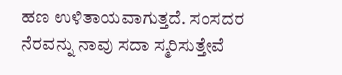ಹಣ ಉಳಿತಾಯವಾಗುತ್ತದೆ. ಸಂಸದರ ನೆರವನ್ನು ನಾವು ಸದಾ ಸ್ಮರಿಸುತ್ತೇವೆ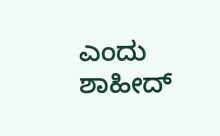ಎಂದು ಶಾಹೀದ್‌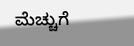ಮೆಚ್ಚುಗೆ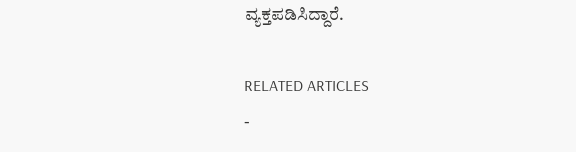ವ್ಯಕ್ತಪಡಿಸಿದ್ದಾರೆ.

RELATED ARTICLES
-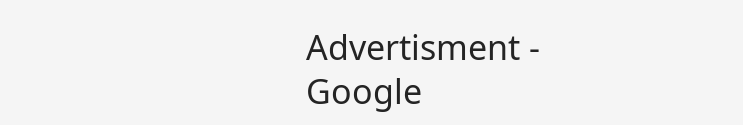Advertisment -
Google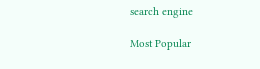search engine

Most Popular